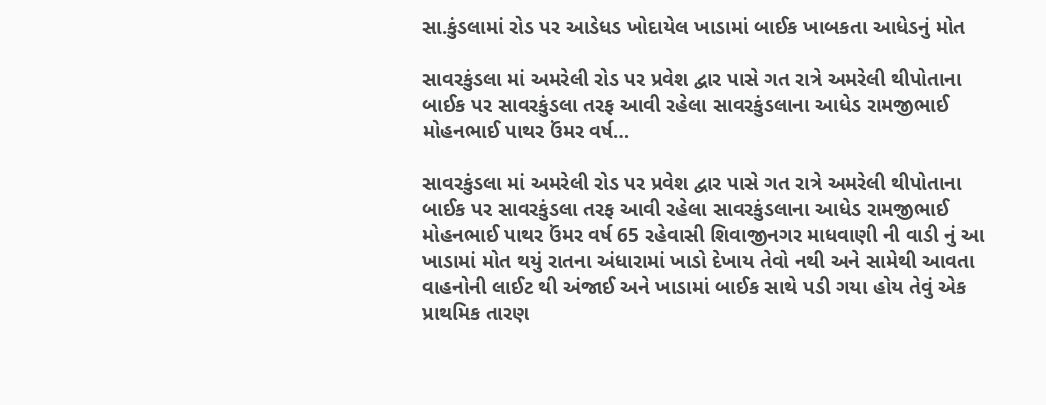સા.કુંડલામાં રોડ પર આડેધડ ખોદાયેલ ખાડામાં બાઈક ખાબકતા આધેડનું મોત

સાવરકુંડલા માં અમરેલી રોડ પર પ્રવેશ દ્વાર પાસે ગત રાત્રે અમરેલી થીપોતાના બાઈક પર સાવરકુંડલા તરફ આવી રહેલા સાવરકુંડલાના આધેડ રામજીભાઈ મોહનભાઈ પાથર ઉંમર વર્ષ…

સાવરકુંડલા માં અમરેલી રોડ પર પ્રવેશ દ્વાર પાસે ગત રાત્રે અમરેલી થીપોતાના બાઈક પર સાવરકુંડલા તરફ આવી રહેલા સાવરકુંડલાના આધેડ રામજીભાઈ મોહનભાઈ પાથર ઉંમર વર્ષ 65 રહેવાસી શિવાજીનગર માધવાણી ની વાડી નું આ ખાડામાં મોત થયું રાતના અંધારામાં ખાડો દેખાય તેવો નથી અને સામેથી આવતા વાહનોની લાઈટ થી અંજાઈ અને ખાડામાં બાઈક સાથે પડી ગયા હોય તેવું એક પ્રાથમિક તારણ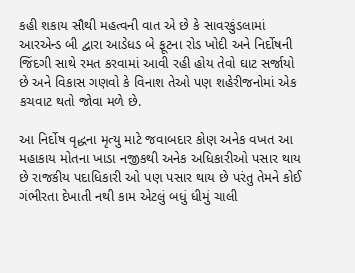કહી શકાય સૌથી મહત્વની વાત એ છે કે સાવરકુંડલામાં આરએન્ડ બી દ્વારા આડેધડ બે ફૂટના રોડ ખોદી અને નિર્દોષની જિંદગી સાથે રમત કરવામાં આવી રહી હોય તેવો ઘાટ સર્જાયો છે અને વિકાસ ગણવો કે વિનાશ તેઓ પણ શહેરીજનોમાં એક કચવાટ થતો જોવા મળે છે.

આ નિર્દોષ વૃદ્ધના મૃત્યુ માટે જવાબદાર કોણ અનેક વખત આ મહાકાય મોતના ખાડા નજીકથી અનેક અધિકારીઓ પસાર થાય છે રાજકીય પદાધિકારી ઓ પણ પસાર થાય છે પરંતુ તેમને કોઈ ગંભીરતા દેખાતી નથી કામ એટલું બધું ધીમું ચાલી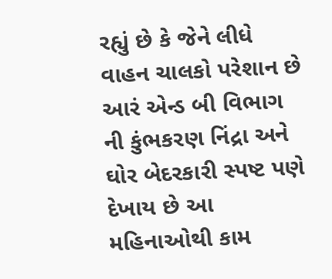રહ્યું છે કે જેને લીધે વાહન ચાલકો પરેશાન છે આરં એન્ડ બી વિભાગ ની કુંભકરણ નિંદ્રા અને ઘોર બેદરકારી સ્પષ્ટ પણે દેખાય છે આ મહિનાઓથી કામ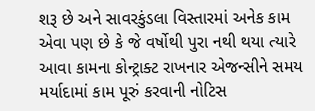શરૂ છે અને સાવરકુંડલા વિસ્તારમાં અનેક કામ એવા પણ છે કે જે વર્ષોથી પુરા નથી થયા ત્યારે આવા કામના કોન્ટ્રાક્ટ રાખનાર એજન્સીને સમય મર્યાદામાં કામ પૂરું કરવાની નોટિસ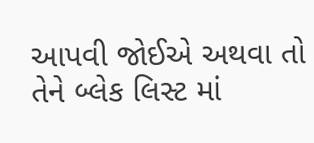આપવી જોઈએ અથવા તો તેને બ્લેક લિસ્ટ માં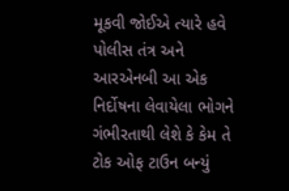મૂકવી જોઈએ ત્યારે હવે પોલીસ તંત્ર અને આરએનબી આ એક નિર્દોષના લેવાયેલા ભોગને ગંભીરતાથી લેશે કે કેમ તે ટોક ઓફ ટાઉન બન્યું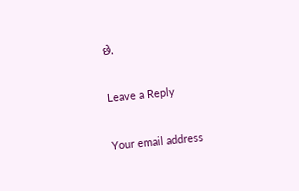છે.

Leave a Reply

Your email address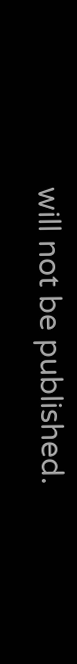will not be published.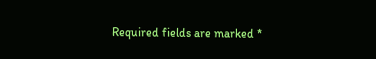Required fields are marked *